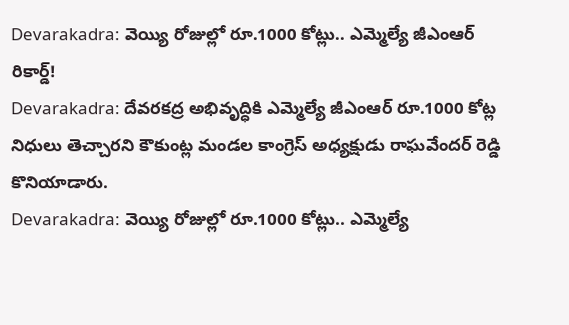Devarakadra: వెయ్యి రోజుల్లో రూ.1000 కోట్లు.. ఎమ్మెల్యే జీఎంఆర్ రికార్డ్!
Devarakadra: దేవరకద్ర అభివృద్ధికి ఎమ్మెల్యే జీఎంఆర్ రూ.1000 కోట్ల నిధులు తెచ్చారని కౌకుంట్ల మండల కాంగ్రెస్ అధ్యక్షుడు రాఘవేందర్ రెడ్డి కొనియాడారు.
Devarakadra: వెయ్యి రోజుల్లో రూ.1000 కోట్లు.. ఎమ్మెల్యే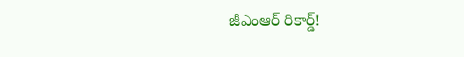జీఎంఆర్ రికార్డ్!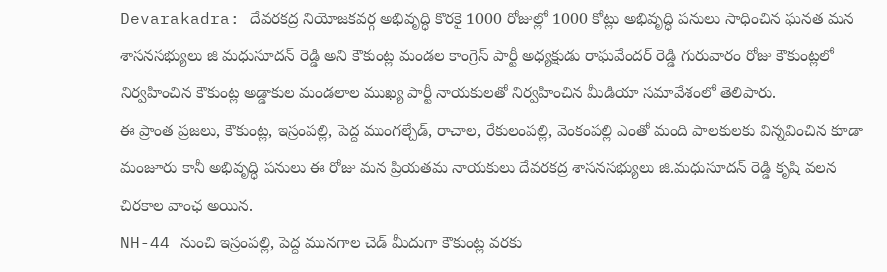Devarakadra: దేవరకద్ర నియోజకవర్గ అభివృద్ధి కొరకై 1000 రోజుల్లో 1000 కోట్లు అభివృద్ధి పనులు సాధించిన ఘనత మన శాసనసభ్యులు జి మధుసూదన్ రెడ్డి అని కౌకుంట్ల మండల కాంగ్రెస్ పార్టీ అధ్యక్షుడు రాఘవేందర్ రెడ్డి గురువారం రోజు కౌకుంట్లలో నిర్వహించిన కౌకుంట్ల అడ్డాకుల మండలాల ముఖ్య పార్టీ నాయకులతో నిర్వహించిన మీడియా సమావేశంలో తెలిపారు.
ఈ ప్రాంత ప్రజలు, కౌకుంట్ల, ఇస్రంపల్లి, పెద్ద ముంగల్చేడ్, రాచాల, రేకులంపల్లి, వెంకంపల్లి ఎంతో మంది పాలకులకు విన్నవించిన కూడా మంజూరు కానీ అభివృద్ధి పనులు ఈ రోజు మన ప్రియతమ నాయకులు దేవరకద్ర శాసనసభ్యులు జి.మధుసూదన్ రెడ్డి కృషి వలన చిరకాల వాంఛ అయిన.
NH-44 నుంచి ఇస్రంపల్లి, పెద్ద మునగాల చెడ్ మీదుగా కౌకుంట్ల వరకు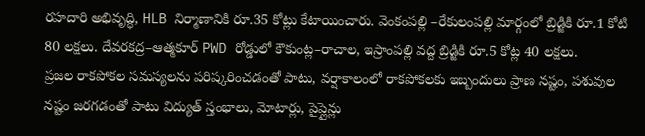రహదారి అభివృద్ధి, HLB నిర్మాణానికి రూ.35 కోట్లు కేటాయించారు. వెంకంపల్లి –రేకులంపల్లి మార్గంలో బ్రిడ్జికి రూ.1 కోటి 80 లక్షలు. దేవరకద్ర–ఆత్మకూర్ PWD రోడ్డులో కౌకుంట్ల–రాచాల, ఇస్రాంపల్లి వద్ద బ్రిడ్జికి రూ.5 కోట్ల 40 లక్షలు.
ప్రజల రాకపోకల సమస్యలను పరిష్కరించడంతో పాటు, వర్షాకాలంలో రాకపోకలకు ఇబ్బందులు ప్రాణ నష్టం, పశువుల నష్టం జరగడంతో పాటు విద్యుత్ స్తంభాలు, మోటార్లు, పైప్లైన్లు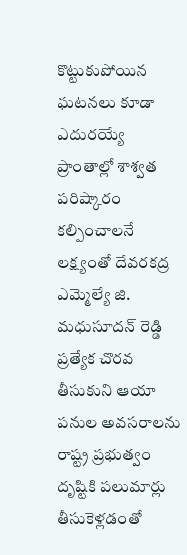కొట్టుకుపోయిన ఘటనలు కూడా ఎదురయ్యే ప్రాంతాల్లో శాశ్వత పరిష్కారం కల్పించాలనే లక్ష్యంతో దేవరకద్ర ఎమ్మెల్యే జి. మధుసూదన్ రెడ్డి ప్రత్యేక చొరవ తీసుకుని ఆయా పనుల అవసరాలను రాష్ట్ర ప్రభుత్వం దృష్టికి పలుమార్లు తీసుకెళ్లడంతో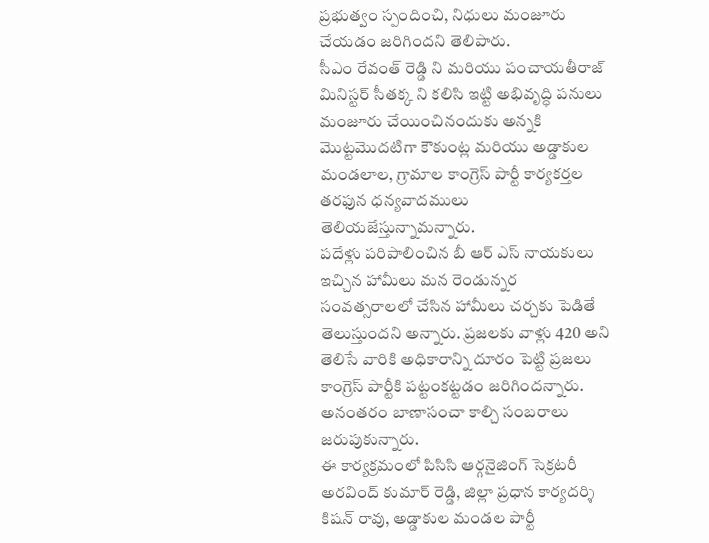ప్రభుత్వం స్పందించి, నిధులు మంజూరు చేయడం జరిగిందని తెలిపారు.
సీఎం రేవంత్ రెడ్డి ని మరియు పంచాయతీరాజ్ మినిస్టర్ సీతక్క ని కలిసి ఇట్టి అభివృద్ధి పనులు మంజూరు చేయించినందుకు అన్నకి మొట్టమొదటిగా కౌకుంట్ల మరియు అడ్డాకుల మండలాల, గ్రామాల కాంగ్రెస్ పార్టీ కార్యకర్తల తరఫున ధన్యవాదములు తెలియజేస్తున్నామన్నారు.
పదేళ్లు పరిపాలించిన బీ ఆర్ ఎస్ నాయకులు ఇచ్చిన హామీలు మన రెండున్నర సంవత్సరాలలో చేసిన హామీలు చర్చకు పెడితే తెలుస్తుందని అన్నారు. ప్రజలకు వాళ్లు 420 అని తెలిసే వారికి అధికారాన్ని దూరం పెట్టి ప్రజలు కాంగ్రెస్ పార్టీకి పట్టంకట్టడం జరిగిందన్నారు. అనంతరం బాణాసంచా కాల్చి సంబరాలు జరుపుకున్నారు.
ఈ కార్యక్రమంలో పిసిసి ఆర్గనైజింగ్ సెక్రటరీ అరవింద్ కుమార్ రెడ్డి, జిల్లా ప్రధాన కార్యదర్శి కిషన్ రావు, అడ్డాకుల మండల పార్టీ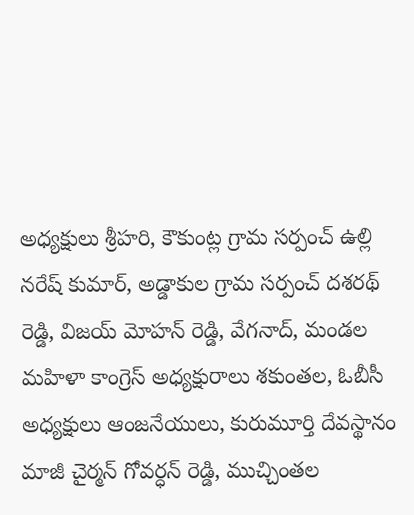అధ్యక్షులు శ్రీహరి, కౌకుంట్ల గ్రామ సర్పంచ్ ఉల్లి నరేష్ కుమార్, అడ్డాకుల గ్రామ సర్పంచ్ దశరథ్ రెడ్డి, విజయ్ మోహన్ రెడ్డి, వేగనాద్, మండల మహిళా కాంగ్రెస్ అధ్యక్షురాలు శకుంతల, ఓబీసీ అధ్యక్షులు ఆంజనేయులు, కురుమూర్తి దేవస్థానం మాజీ చైర్మన్ గోవర్ధన్ రెడ్డి, ముచ్చింతల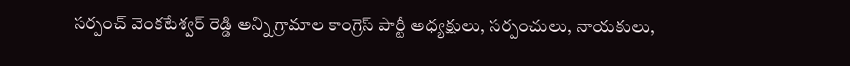సర్పంచ్ వెంకటేశ్వర్ రెడ్డి అన్ని గ్రామాల కాంగ్రెస్ పార్టీ అధ్యక్షులు, సర్పంచులు, నాయకులు,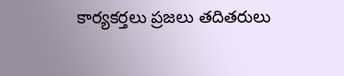కార్యకర్తలు ప్రజలు తదితరులు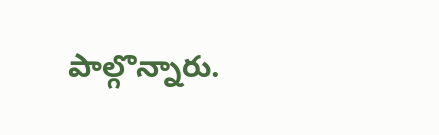పాల్గొన్నారు.